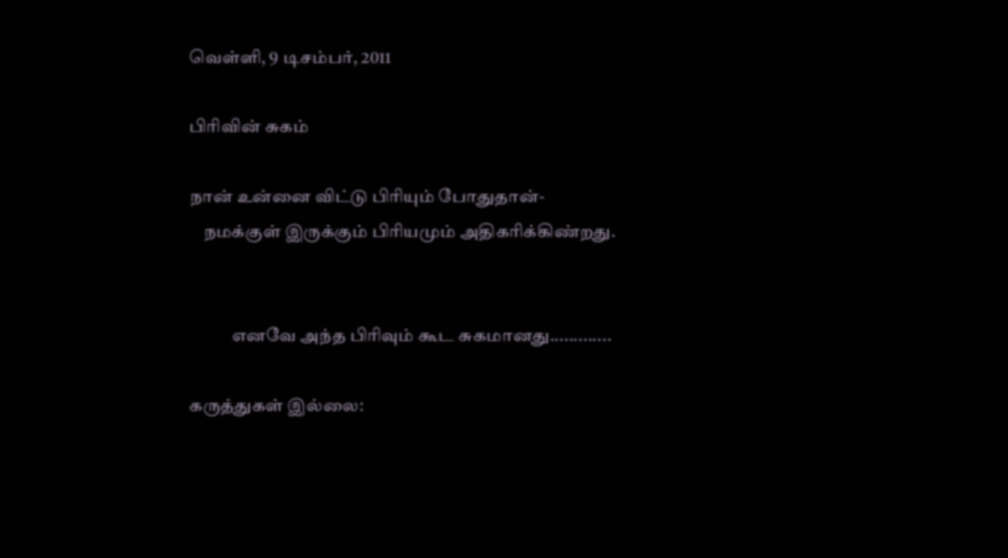வெள்ளி, 9 டிசம்பர், 2011

பிரிவின் சுகம்

நான் உன்னை விட்டு பிரியும் போதுதான்-
    நமக்குள் இருக்கும் பிரியமும் அதிகரிக்கிண்றது.


            எனவே அந்த பிரிவும் கூட சுகமானது.............

கருத்துகள் இல்லை: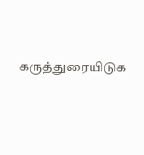கருத்துரையிடுக